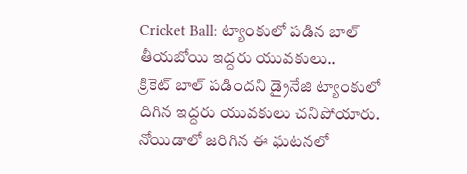Cricket Ball: ట్యాంకులో పడిన బాల్ తీయబోయి ఇద్దరు యువకులు..
క్రికెట్ బాల్ పడిందని డ్రైనేజి ట్యాంకులో దిగిన ఇద్దరు యువకులు చనిపోయారు. నోయిడాలో జరిగిన ఈ ఘటనలో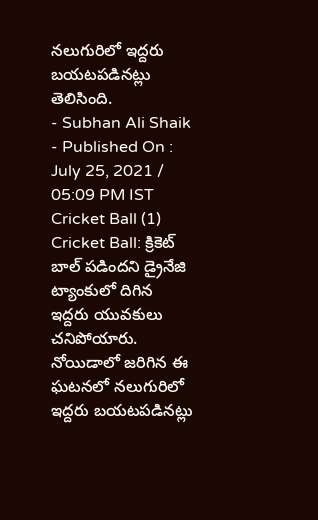నలుగురిలో ఇద్దరు బయటపడినట్లు తెలిసింది.
- Subhan Ali Shaik
- Published On : July 25, 2021 / 05:09 PM IST
Cricket Ball (1)
Cricket Ball: క్రికెట్ బాల్ పడిందని డ్రైనేజి ట్యాంకులో దిగిన ఇద్దరు యువకులు చనిపోయారు. నోయిడాలో జరిగిన ఈ ఘటనలో నలుగురిలో ఇద్దరు బయటపడినట్లు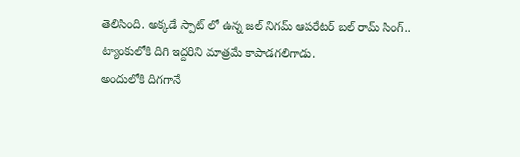తెలిసింది. అక్కడే స్పాట్ లో ఉన్న జల్ నిగమ్ ఆపరేటర్ బల్ రామ్ సింగ్.. ట్యాంకులోకి దిగి ఇద్దరిని మాత్రమే కాపాడగలిగాడు.
అందులోకి దిగగానే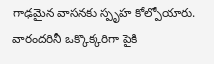గాఢమైన వాసనకు స్పృహ కోల్పోయారు. వారందరినీ ఒక్కొక్కరిగా పైకి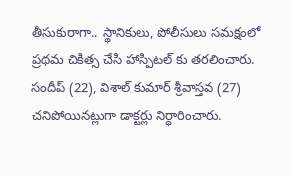తీసుకురాగా.. స్థానికులు, పోలీసులు సమక్షంలో ప్రథమ చికిత్స చేసి హాస్పిటల్ కు తరలించారు. సందీప్ (22), విశాల్ కుమార్ శ్రీవాస్తవ (27) చనిపోయినట్లుగా డాక్టర్లు నిర్ధారించారు.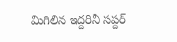మిగిలిన ఇద్దరినీ సప్దర్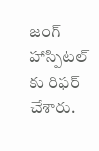జంగ్ హాస్పిటల్ కు రిఫర్ చేశారు.